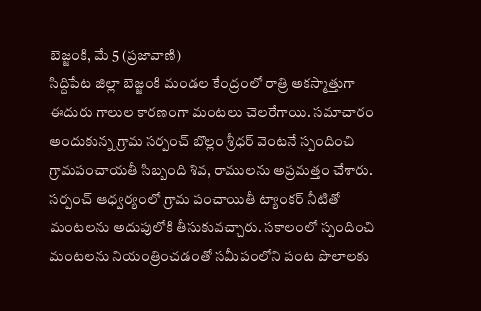బెజ్జంకి, మే 5 (ప్రజావాణి)
సిద్దిపేట జిల్లా బెజ్జంకి మండల కేంద్రంలో రాత్రి అకస్మాత్తుగా ఈదురు గాలుల కారణంగా మంటలు చెలరేగాయి. సమాచారం అందుకున్న గ్రామ సర్పంచ్ బొల్లం శ్రీధర్ వెంటనే స్పందించి గ్రామపంచాయతీ సిబ్బంది శివ, రాములను అప్రమత్తం చేశారు.
సర్పంచ్ ఆధ్వర్యంలో గ్రామ పంచాయితీ ట్యాంకర్ నీటితో మంటలను అదుపులోకి తీసుకువచ్చారు. సకాలంలో స్పందించి మంటలను నియంత్రించడంతో సమీపంలోని పంట పొలాలకు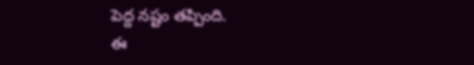పెద్ద నష్టం తప్పింది.
ఈ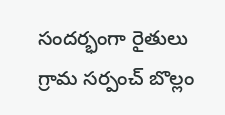సందర్భంగా రైతులు గ్రామ సర్పంచ్ బొల్లం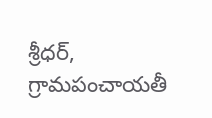శ్రీధర్, గ్రామపంచాయతీ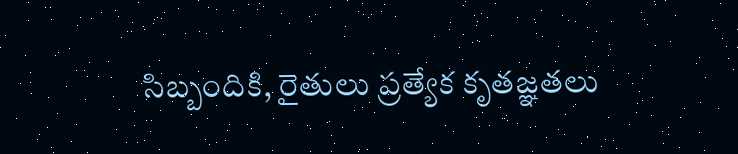సిబ్బందికి, రైతులు ప్రత్యేక కృతజ్ఞతలు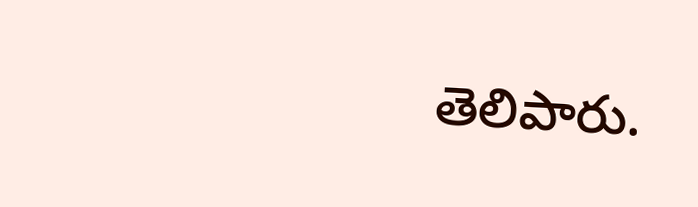తెలిపారు.